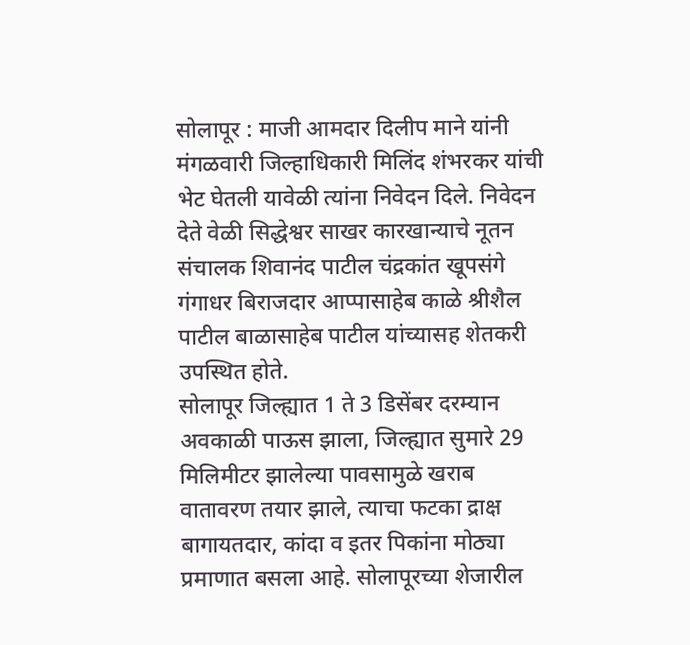सोलापूर : माजी आमदार दिलीप माने यांनी मंगळवारी जिल्हाधिकारी मिलिंद शंभरकर यांची भेट घेतली यावेळी त्यांना निवेदन दिले. निवेदन देते वेळी सिद्धेश्वर साखर कारखान्याचे नूतन संचालक शिवानंद पाटील चंद्रकांत खूपसंगे गंगाधर बिराजदार आप्पासाहेब काळे श्रीशैल पाटील बाळासाहेब पाटील यांच्यासह शेतकरी उपस्थित होते.
सोलापूर जिल्ह्यात 1 ते 3 डिसेंबर दरम्यान अवकाळी पाऊस झाला, जिल्ह्यात सुमारे 29 मिलिमीटर झालेल्या पावसामुळे खराब वातावरण तयार झाले, त्याचा फटका द्राक्ष बागायतदार, कांदा व इतर पिकांना मोठ्या प्रमाणात बसला आहे. सोलापूरच्या शेजारील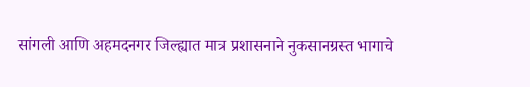सांगली आणि अहमदनगर जिल्ह्यात मात्र प्रशासनाने नुकसानग्रस्त भागाचे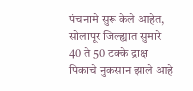पंचनामे सुरू केले आहेत, सोलापूर जिल्ह्यात सुमारे 40 ते 50 टक्के द्राक्ष पिकाचे नुकसान झाले आहे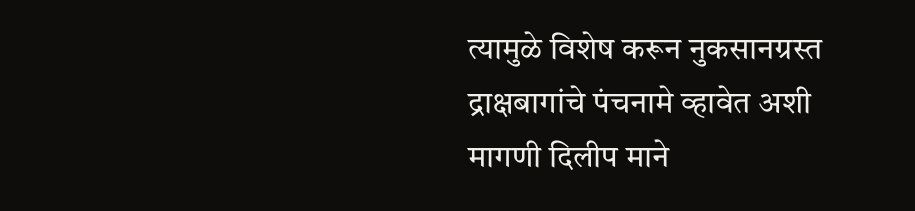त्यामुळे विशेष करून नुकसानग्रस्त द्राक्षबागांचे पंचनामे व्हावेत अशी मागणी दिलीप माने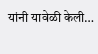यांनी यावेळी केली…